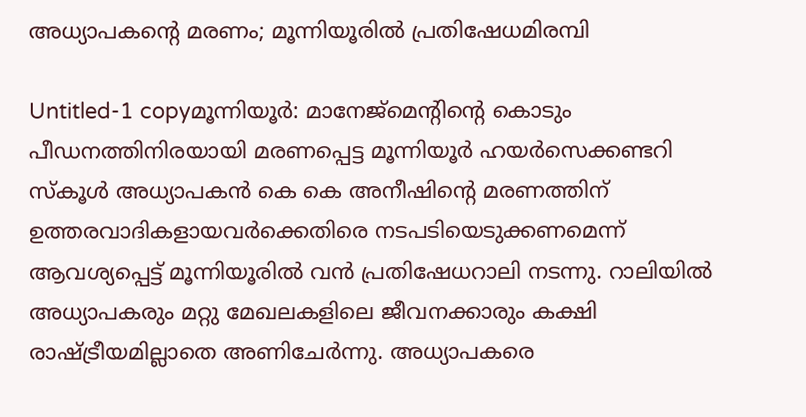അധ്യാപകന്റെ മരണം; മൂന്നിയൂരില്‍ പ്രതിഷേധമിരമ്പി

Untitled-1 copyമൂന്നിയൂര്‍: മാനേജ്‌മെന്റിന്റെ കൊടും പീഡനത്തിനിരയായി മരണപ്പെട്ട മൂന്നിയൂര്‍ ഹയര്‍സെക്കണ്ടറി സ്‌കൂള്‍ അധ്യാപകന്‍ കെ കെ അനീഷിന്റെ മരണത്തിന് ഉത്തരവാദികളായവര്‍ക്കെതിരെ നടപടിയെടുക്കണമെന്ന് ആവശ്യപ്പെട്ട് മൂന്നിയൂരില്‍ വന്‍ പ്രതിഷേധറാലി നടന്നു. റാലിയില്‍ അധ്യാപകരും മറ്റു മേഖലകളിലെ ജീവനക്കാരും കക്ഷി രാഷ്ട്രീയമില്ലാതെ അണിചേര്‍ന്നു. അധ്യാപകരെ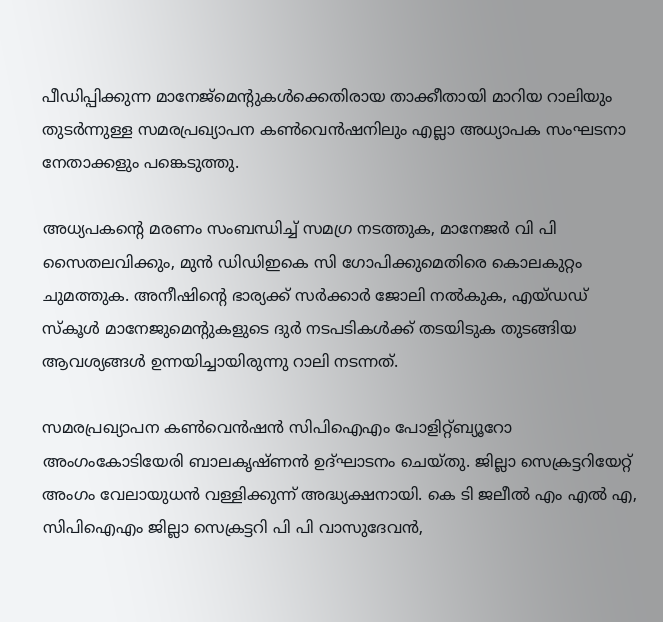പീഡിപ്പിക്കുന്ന മാനേജ്‌മെന്റുകള്‍ക്കെതിരായ താക്കീതായി മാറിയ റാലിയും തുടര്‍ന്നുള്ള സമരപ്രഖ്യാപന കണ്‍വെന്‍ഷനിലും എല്ലാ അധ്യാപക സംഘടനാ നേതാക്കളും പങ്കെടുത്തു.

അധ്യപകന്റെ മരണം സംബന്ധിച്ച് സമഗ്ര നടത്തുക, മാനേജര്‍ വി പി സൈതലവിക്കും, മുന്‍ ഡിഡിഇകെ സി ഗോപിക്കുമെതിരെ കൊലകുറ്റം ചുമത്തുക. അനീഷിന്റെ ഭാര്യക്ക് സര്‍ക്കാര്‍ ജോലി നല്‍കുക, എയ്ഡഡ് സ്‌കൂള്‍ മാനേജുമെന്റുകളുടെ ദുര്‍ നടപടികള്‍ക്ക് തടയിടുക തുടങ്ങിയ ആവശ്യങ്ങള്‍ ഉന്നയിച്ചായിരുന്നു റാലി നടന്നത്.

സമരപ്രഖ്യാപന കണ്‍വെന്‍ഷന്‍ സിപിഐഎം പോളിറ്റ്ബ്യൂറോ അംഗംകോടിയേരി ബാലകൃഷ്ണന്‍ ഉദ്ഘാടനം ചെയ്തു. ജില്ലാ സെക്രട്ടറിയേറ്റ് അംഗം വേലായുധന്‍ വള്ളിക്കുന്ന് അദ്ധ്യക്ഷനായി. കെ ടി ജലീല്‍ എം എല്‍ എ, സിപിഐഎം ജില്ലാ സെക്രട്ടറി പി പി വാസുദേവന്‍,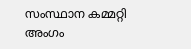സംസ്ഥാന കമ്മറ്റി അംഗം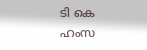ടി കെ ഹംസ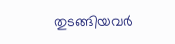തുടങ്ങിയവര്‍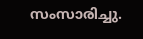സംസാരിച്ചു.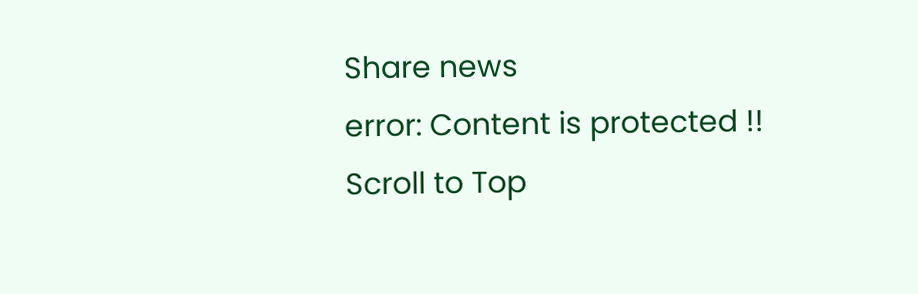Share news
error: Content is protected !!
Scroll to Top